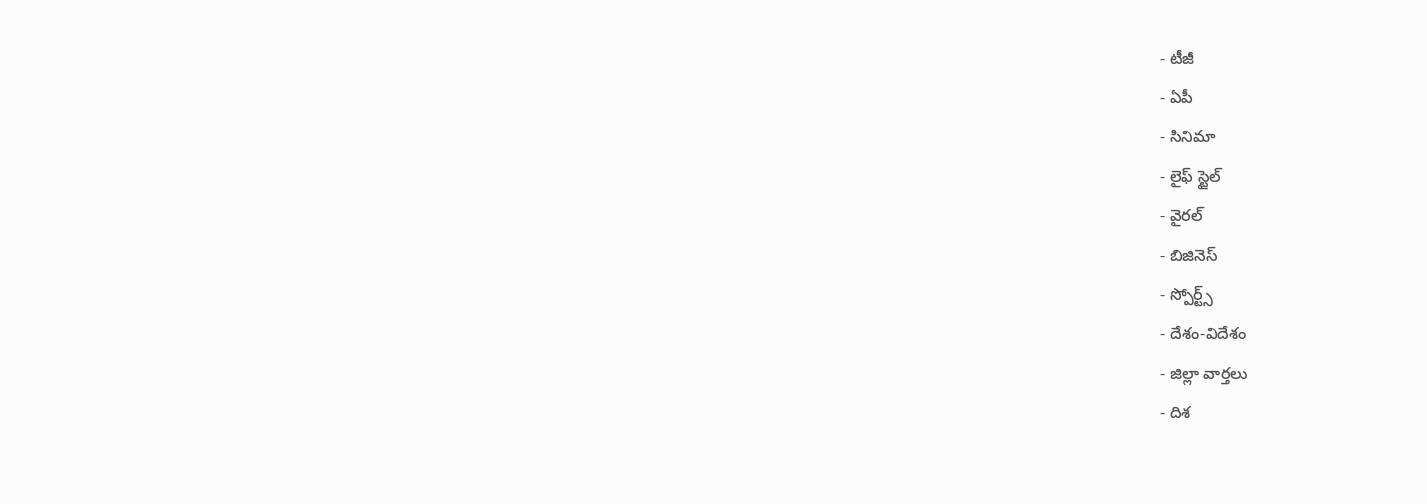- టీజీ
- ఏపీ
- సినిమా
- లైఫ్ స్టైల్
- వైరల్
- బిజినెస్
- స్పోర్ట్స్
- దేశం-విదేశం
- జిల్లా వార్తలు
- దిశ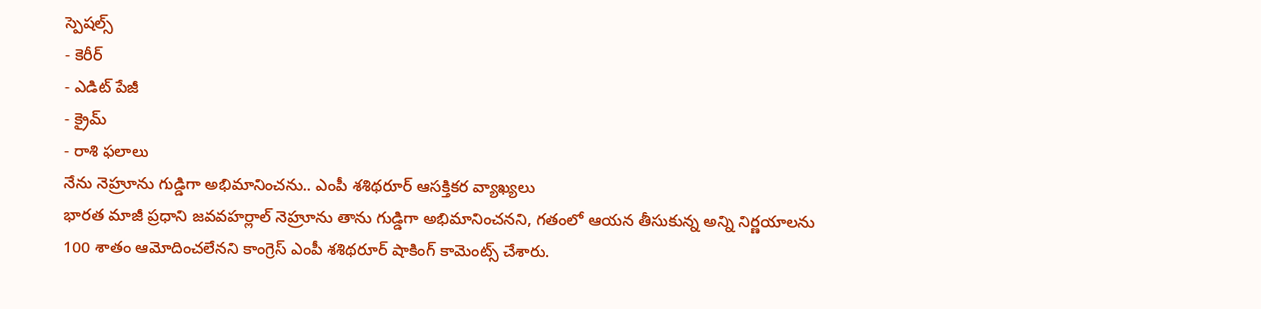స్పెషల్స్
- కెరీర్
- ఎడిట్ పేజీ
- క్రైమ్
- రాశి ఫలాలు
నేను నెహ్రూను గుడ్డిగా అభిమానించను.. ఎంపీ శశిథరూర్ ఆసక్తికర వ్యాఖ్యలు
భారత మాజీ ప్రధాని జవవహర్లాల్ నెహ్రూను తాను గుడ్డిగా అభిమానించనని, గతంలో ఆయన తీసుకున్న అన్ని నిర్ణయాలను 100 శాతం ఆమోదించలేనని కాంగ్రెస్ ఎంపీ శశిథరూర్ షాకింగ్ కామెంట్స్ చేశారు.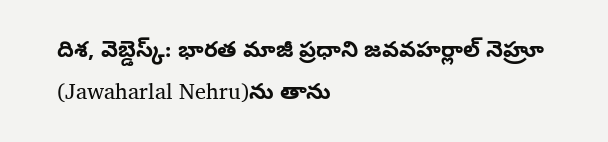దిశ, వెబ్డెస్క్: భారత మాజీ ప్రధాని జవవహర్లాల్ నెహ్రూ (Jawaharlal Nehru)ను తాను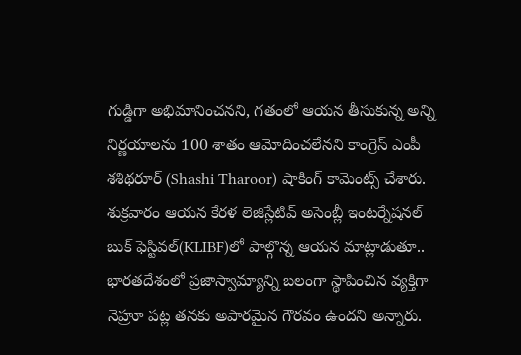గుడ్డిగా అభిమానించనని, గతంలో ఆయన తీసుకున్న అన్ని నిర్ణయాలను 100 శాతం ఆమోదించలేనని కాంగ్రెస్ ఎంపీ శశిథరూర్ (Shashi Tharoor) షాకింగ్ కామెంట్స్ చేశారు. శుక్రవారం ఆయన కేరళ లెజిస్లేటివ్ అసెంబ్లీ ఇంటర్నేషనల్ బుక్ ఫెస్టివల్(KLIBF)లో పాల్గొన్న ఆయన మాట్లాడుతూ.. భారతదేశంలో ప్రజాస్వామ్యాన్ని బలంగా స్థాపించిన వ్యక్తిగా నెహ్రూ పట్ల తనకు అపారమైన గౌరవం ఉందని అన్నారు.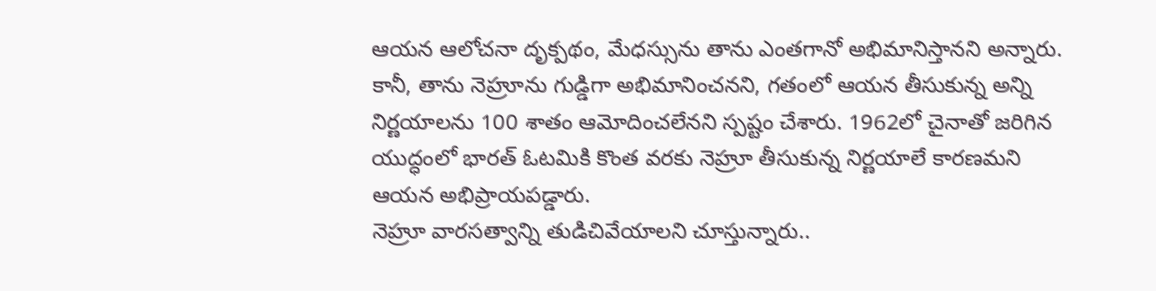ఆయన ఆలోచనా దృక్పథం, మేధస్సును తాను ఎంతగానో అభిమానిస్తానని అన్నారు. కానీ, తాను నెహ్రూను గుడ్డిగా అభిమానించనని, గతంలో ఆయన తీసుకున్న అన్ని నిర్ణయాలను 100 శాతం ఆమోదించలేనని స్పష్టం చేశారు. 1962లో చైనాతో జరిగిన యుద్ధంలో భారత్ ఓటమికి కొంత వరకు నెహ్రూ తీసుకున్న నిర్ణయాలే కారణమని ఆయన అభిప్రాయపడ్డారు.
నెహ్రూ వారసత్వాన్ని తుడిచివేయాలని చూస్తున్నారు..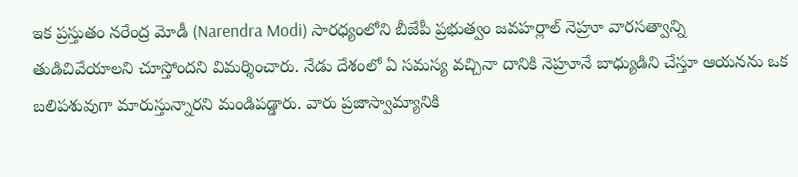ఇక ప్రస్తుతం నరేంద్ర మోడీ (Narendra Modi) సారధ్యంలోని బీజేపీ ప్రభుత్వం జవహర్లాల్ నెహ్రూ వారసత్వాన్ని తుడిచివేయాలని చూస్తోందని విమర్శించారు. నేడు దేశంలో ఏ సమస్య వచ్చినా దానికి నెహ్రూనే బాధ్యుడిని చేస్తూ ఆయనను ఒక బలిపశువుగా మారుస్తున్నారని మండిపడ్డారు. వారు ప్రజాస్వామ్యానికి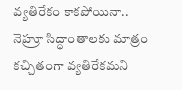వ్యతిరేకం కాకపోయినా.. నెహ్రూ సిద్ధాంతాలకు మాత్రం కచ్చితంగా వ్యతిరేకమని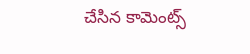చేసిన కామెంట్స్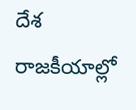దేశ రాజకీయాల్లో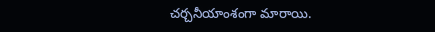చర్చనీయాంశంగా మారాయి.